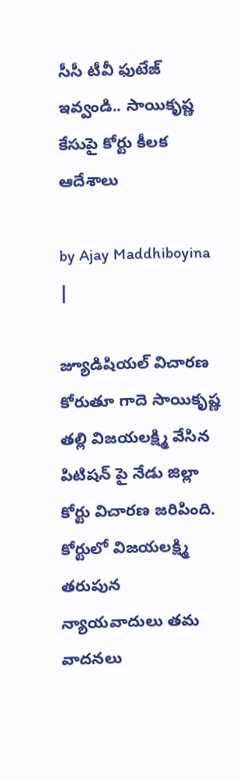సీసీ టీవీ ఫుటేజ్ ఇవ్వండి.. సాయికృష్ణ కేసుపై కోర్టు కీలక ఆదేశాలు

by Ajay Maddhiboyina |

జ్యూడిషియ‌ల్ విచార‌ణ కోరుతూ గాదె సాయికృష్ణ తల్లి విజ‌య‌ల‌క్ష్మి వేసిన‌ పిటిష‌న్ పై నేడు జిల్లా కోర్టు విచార‌ణ జ‌రిపింది. కోర్టులో విజ‌య‌ల‌క్ష్మి త‌రుపున న్యాయ‌వాదులు త‌మ వాద‌న‌లు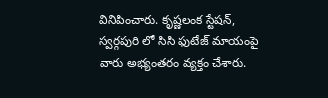వినిపించారు. కృష్ణలంక స్టేషన్, స్వర్గపురి లో సిసి ఫుటేజ్ మాయంపై వారు అభ్యంతరం వ్య‌క్తం చేశారు.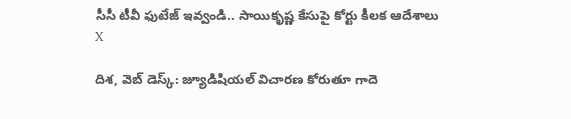సీసీ టీవీ ఫుటేజ్ ఇవ్వండి.. సాయికృష్ణ కేసుపై కోర్టు కీలక ఆదేశాలు
X

దిశ, వెబ్ డెస్క్: జ్యూడిషియ‌ల్ విచార‌ణ కోరుతూ గాదె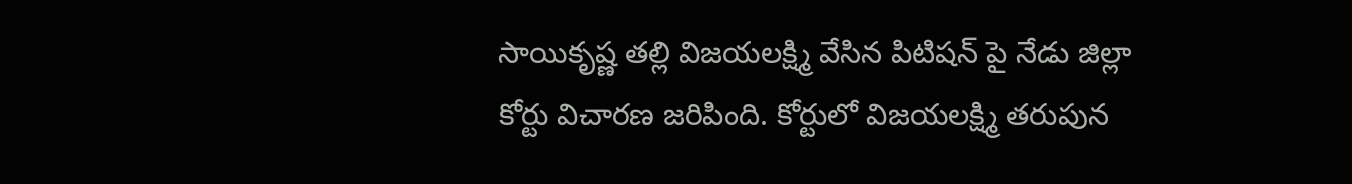సాయికృష్ణ తల్లి విజ‌య‌ల‌క్ష్మి వేసిన‌ పిటిష‌న్ పై నేడు జిల్లా కోర్టు విచార‌ణ జ‌రిపింది. కోర్టులో విజ‌య‌ల‌క్ష్మి త‌రుపున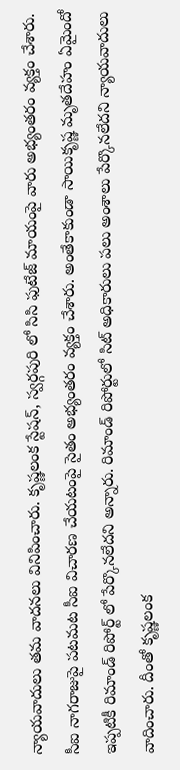న్యాయ‌వాదులు త‌మ వాద‌న‌లు వినిపించారు. కృష్ణలంక స్టేషన్, స్వర్గపురి లో సిసి ఫుటేజ్ మాయంపై వారు అభ్యంతరం వ్య‌క్తం చేశారు. సీఐ నాగరాజుపై పటమట సీఐ విచారణ చేయటంపై సైతం అభ్యంతరం వ్య‌క్తం చేశారు. అంతేకాకుండా సాయికృష్ణ మృతదేహం ఏమైందో ఇప్పటికీ రిమాండ్ రిపోర్ట్ లో పేర్కొనలేదని అన్నారు. రిమాండ్ రిపోర్టులో సిట్ అధికారులు పలు అంశాలు పేర్కొనలేదని న్యాయ‌వాదులు వాదించారు. దీంతో కృష్ణలంక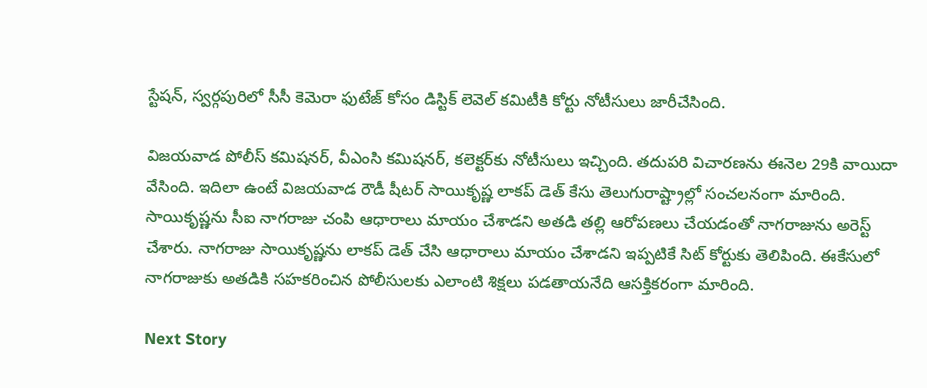స్టేషన్, స్వర్గపురిలో సీసీ కెమెరా ఫుటేజ్ కోసం డిస్టిక్ లెవెల్ కమిటీకి కోర్టు నోటీసులు జారీచేసింది.

విజయవాడ పోలీస్ కమిషనర్, వీఎంసి కమిషనర్, కలెక్టర్‌కు నోటీసులు ఇచ్చింది. తదుపరి విచారణను ఈనెల 29కి వాయిదా వేసింది. ఇదిలా ఉంటే విజయవాడ రౌడీ షీటర్ సాయికృష్ణ లాక‌ప్ డెత్ కేసు తెలుగురాష్ట్రాల్లో సంచ‌ల‌నంగా మారింది. సాయికృష్ణ‌ను సీఐ నాగ‌రాజు చంపి ఆధారాలు మాయం చేశాడ‌ని అత‌డి త‌ల్లి ఆరోప‌ణ‌లు చేయ‌డంతో నాగ‌రాజును అరెస్ట్ చేశారు. నాగ‌రాజు సాయికృష్ణ‌ను లాక‌ప్ డెత్ చేసి ఆధారాలు మాయం చేశాడ‌ని ఇప్ప‌టికే సిట్ కోర్టుకు తెలిపింది. ఈకేసులో నాగరాజుకు అత‌డికి స‌హ‌క‌రించిన పోలీసుల‌కు ఎలాంటి శిక్ష‌లు ప‌డ‌తాయ‌నేది ఆస‌క్తిక‌రంగా మారింది.

Next Story